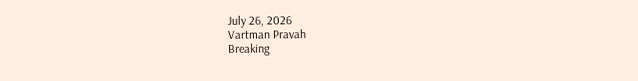July 26, 2026
Vartman Pravah
Breaking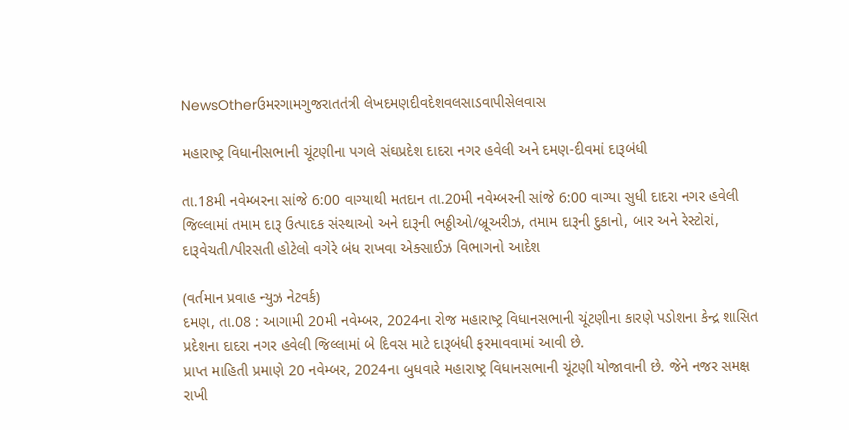NewsOtherઉમરગામગુજરાતતંત્રી લેખદમણદીવદેશવલસાડવાપીસેલવાસ

મહારાષ્‍ટ્ર વિધાનીસભાની ચૂંટણીના પગલે સંઘપ્રદેશ દાદરા નગર હવેલી અને દમણ-દીવમાં દારૂબંધી

તા.18મી નવેમ્‍બરના સાંજે 6:00 વાગ્‍યાથી મતદાન તા.20મી નવેમ્‍બરની સાંજે 6:00 વાગ્‍યા સુધી દાદરા નગર હવેલી જિલ્લામાં તમામ દારૂ ઉત્‍પાદક સંસ્‍થાઓ અને દારૂની ભઠ્ઠીઓ/બ્રૂઅરીઝ, તમામ દારૂની દુકાનો, બાર અને રેસ્‍ટોરાં, દારૂવેચતી/પીરસતી હોટેલો વગેરે બંધ રાખવા એક્‍સાઈઝ વિભાગનો આદેશ

(વર્તમાન પ્રવાહ ન્‍યુઝ નેટવર્ક)
દમણ, તા.08 : આગામી 20મી નવેમ્‍બર, 2024ના રોજ મહારાષ્‍ટ્ર વિધાનસભાની ચૂંટણીના કારણે પડોશના કેન્‍દ્ર શાસિત પ્રદેશના દાદરા નગર હવેલી જિલ્લામાં બે દિવસ માટે દારૂબંધી ફરમાવવામાં આવી છે.
પ્રાપ્ત માહિતી પ્રમાણે 20 નવેમ્‍બર, 2024ના બુધવારે મહારાષ્‍ટ્ર વિધાનસભાની ચૂંટણી યોજાવાની છે. જેને નજર સમક્ષ રાખી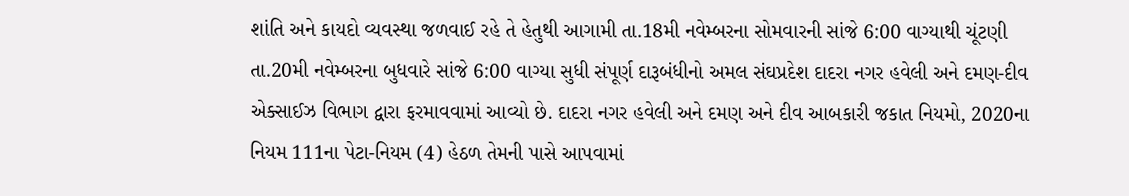શાંતિ અને કાયદો વ્‍યવસ્‍થા જળવાઈ રહે તે હેતુથી આગામી તા.18મી નવેમ્‍બરના સોમવારની સાંજે 6:00 વાગ્‍યાથી ચૂંટણી તા.20મી નવેમ્‍બરના બુધવારે સાંજે 6:00 વાગ્‍યા સુધી સંપૂર્ણ દારૂબંધીનો અમલ સંઘપ્રદેશ દાદરા નગર હવેલી અને દમણ-દીવ એક્‍સાઈઝ વિભાગ દ્વારા ફરમાવવામાં આવ્‍યો છે. દાદરા નગર હવેલી અને દમણ અને દીવ આબકારી જકાત નિયમો, 2020ના નિયમ 111ના પેટા-નિયમ (4) હેઠળ તેમની પાસે આપવામાં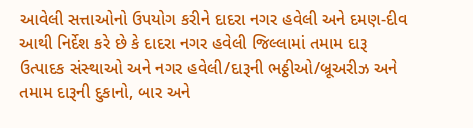આવેલી સત્તાઓનો ઉપયોગ કરીને દાદરા નગર હવેલી અને દમણ-દીવ આથી નિર્દેશ કરે છે કે દાદરા નગર હવેલી જિલ્લામાં તમામ દારૂ ઉત્‍પાદક સંસ્‍થાઓ અને નગર હવેલી/દારૂની ભઠ્ઠીઓ/બ્રૂઅરીઝ અને તમામ દારૂની દુકાનો, બાર અને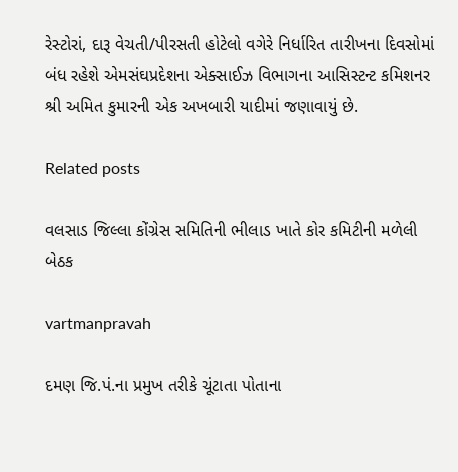રેસ્‍ટોરાં, દારૂ વેચતી/પીરસતી હોટેલો વગેરે નિર્ધારિત તારીખના દિવસોમાં બંધ રહેશે એમસંઘપ્રદેશના એક્‍સાઈઝ વિભાગના આસિસ્‍ટન્‍ટ કમિશનર શ્રી અમિત કુમારની એક અખબારી યાદીમાં જણાવાયું છે.

Related posts

વલસાડ જિલ્લા કોંગ્રેસ સમિતિની ભીલાડ ખાતે કોર કમિટીની મળેલી બેઠક

vartmanpravah

દમણ જિ.પં.ના પ્રમુખ તરીકે ચૂંટાતા પોતાના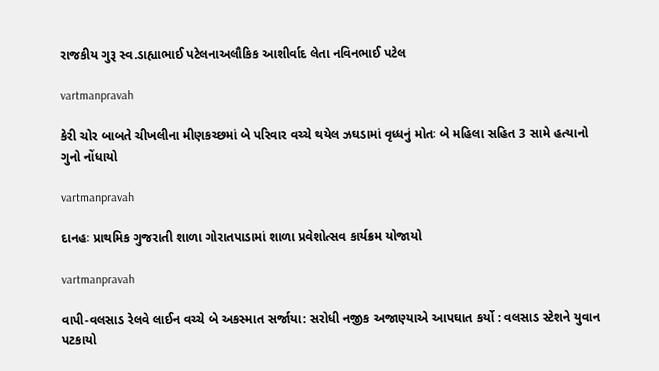રાજકીય ગુરૂ સ્‍વ.ડાહ્યાભાઈ પટેલનાઅલૌકિક આશીર્વાદ લેતા નવિનભાઈ પટેલ

vartmanpravah

કેરી ચોર બાબતે ચીખલીના મીણકચ્‍છમાં બે પરિવાર વચ્‍ચે થયેલ ઝઘડામાં વૃધ્‍ધનું મોતઃ બે મહિલા સહિત 3 સામે હત્‍યાનો ગુનો નોંધાયો

vartmanpravah

દાનહઃ પ્રાથમિક ગુજરાતી શાળા ગોરાતપાડામાં શાળા પ્રવેશોત્‍સવ કાર્યક્રમ યોજાયો

vartmanpravah

વાપી-વલસાડ રેલવે લાઈન વચ્ચે બે અકસ્માત સર્જાયા: સરોધી નજીક અજાણ્‍યાએ આપઘાત કર્યો : વલસાડ સ્‍ટેશને યુવાન પટકાયો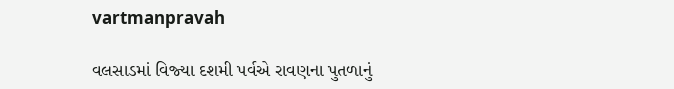vartmanpravah

વલસાડમાં વિજ્‍યા દશમી પર્વએ રાવણના પુતળાનું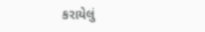કરાયેલું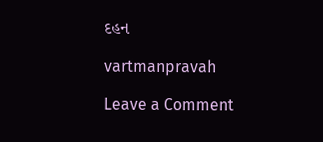દહન

vartmanpravah

Leave a Comment